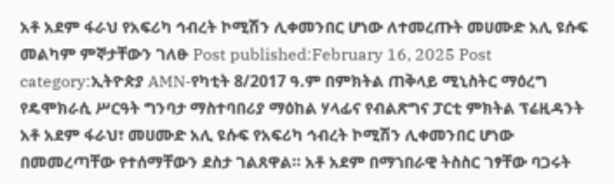አቶ አደም ፋራህ የአፍሪካ ኅብረት ኮሚሽን ሊቀመንበር ሆነው ለተመረጡት መሀሙድ አሊ ዩሱፍ መልካም ምኞታቸውን ገለፁ Post published:February 16, 2025 Post category:ኢትዮጵያ AMN-የካቲት 8/2017 ዓ.ም በምክትል ጠቅላይ ሚኒስትር ማዕረግ የዴሞክራሲ ሥርዓት ግንባታ ማስተባበሪያ ማዕከል ሃላፊና የብልጽግና ፓርቲ ምክትል ፕሬዚዳንት አቶ አደም ፋራህ፣ መሀሙድ አሊ ዩሱፍ የአፍሪካ ኅብረት ኮሚሽን ሊቀመንበር ሆነው በመመረጣቸው የተሰማቸውን ደስታ ገልጸዋል። አቶ አደም በማኀበራዊ ትስስር ገፃቸው ባጋሩት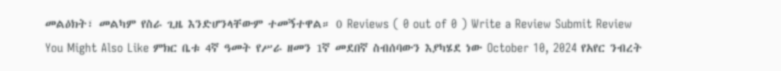መልዕክት፣ መልካም የስራ ጊዜ እንድሆንላቸውም ተመኝተዋል። 0 Reviews ( 0 out of 0 ) Write a Review Submit Review You Might Also Like ምክር ቤቱ 4ኛ ዓመት የሥራ ዘመን 1ኛ መደበኛ ስብሰባውን እያካሄደ ነው October 10, 2024 የአየር ንብረት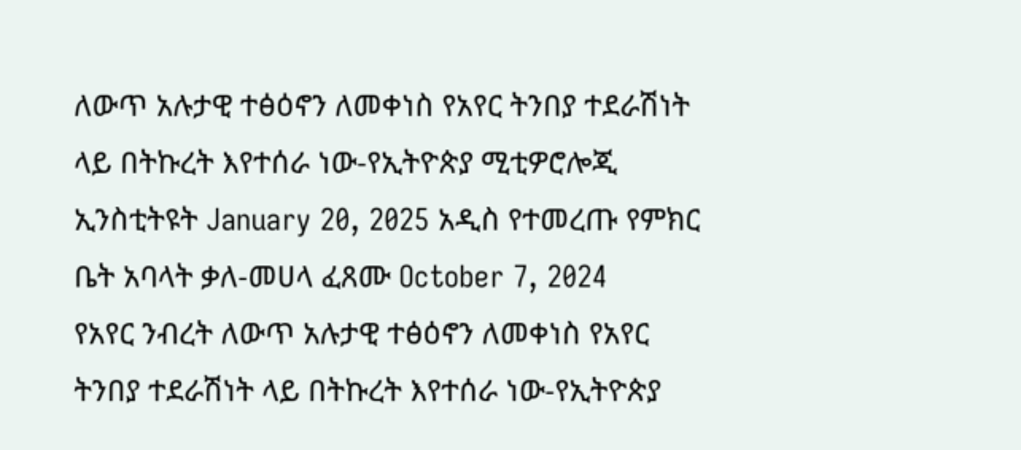ለውጥ አሉታዊ ተፅዕኖን ለመቀነስ የአየር ትንበያ ተደራሽነት ላይ በትኩረት እየተሰራ ነው-የኢትዮጵያ ሚቲዎሮሎጂ ኢንስቲትዩት January 20, 2025 አዲስ የተመረጡ የምክር ቤት አባላት ቃለ-መሀላ ፈጸሙ October 7, 2024
የአየር ንብረት ለውጥ አሉታዊ ተፅዕኖን ለመቀነስ የአየር ትንበያ ተደራሽነት ላይ በትኩረት እየተሰራ ነው-የኢትዮጵያ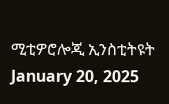ሚቲዎሮሎጂ ኢንስቲትዩት January 20, 2025